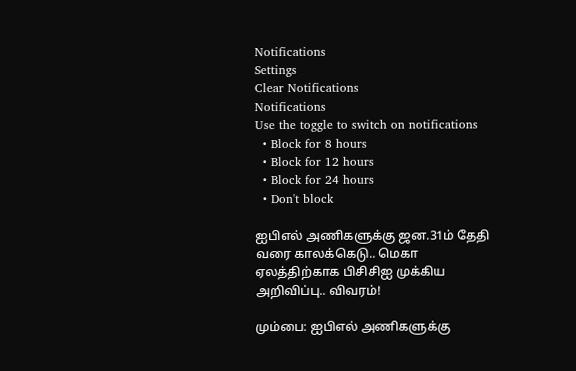Notifications
Settings
Clear Notifications
Notifications
Use the toggle to switch on notifications
  • Block for 8 hours
  • Block for 12 hours
  • Block for 24 hours
  • Don't block

ஐபிஎல் அணிகளுக்கு ஜன.31ம் தேதி வரை காலக்கெடு.. மெகா ஏலத்திற்காக பிசிசிஐ முக்கிய அறிவிப்பு.. விவரம்!

மும்பை: ஐபிஎல் அணிகளுக்கு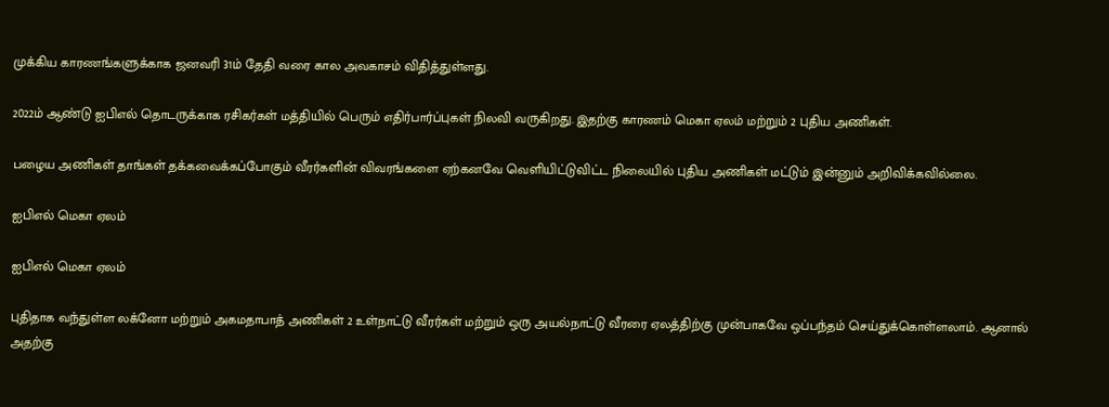முக்கிய காரணங்களுக்காக ஜனவரி 31ம் தேதி வரை கால அவகாசம் விதித்துள்ளது.

2022ம் ஆண்டு ஐபிஎல் தொடருக்காக ரசிகர்கள் மத்தியில் பெரும் எதிர்பார்ப்புகள் நிலவி வருகிறது. இதற்கு காரணம் மெகா ஏலம் மற்றும் 2 புதிய அணிகள்.

பழைய அணிகள் தாங்கள் தக்கவைக்கப்போகும் வீரர்களின் விவரங்களை ஏற்கனவே வெளியிட்டுவிட்ட நிலையில் புதிய அணிகள் மட்டும் இன்னும் அறிவிக்கவில்லை.

ஐபிஎல் மெகா ஏலம்

ஐபிஎல் மெகா ஏலம்

புதிதாக வந்துள்ள லக்னோ மற்றும் அகமதாபாத் அணிகள் 2 உள்நாட்டு வீரர்கள் மற்றும் ஒரு அயல்நாட்டு வீரரை ஏலத்திற்கு முன்பாகவே ஒப்பந்தம் செய்துக்கொள்ளலாம். ஆனால் அதற்கு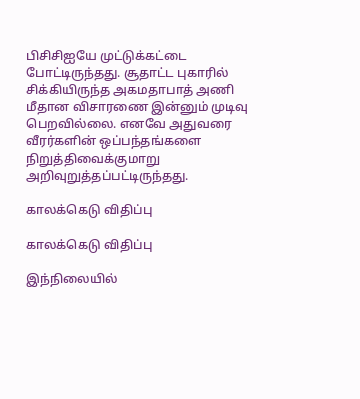பிசிசிஐயே முட்டுக்கட்டை போட்டிருந்தது. சூதாட்ட புகாரில் சிக்கியிருந்த அகமதாபாத் அணி மீதான விசாரணை இன்னும் முடிவு பெறவில்லை. எனவே அதுவரை வீரர்களின் ஒப்பந்தங்களை நிறுத்திவைக்குமாறு அறிவுறுத்தப்பட்டிருந்தது.

காலக்கெடு விதிப்பு

காலக்கெடு விதிப்பு

இந்நிலையில்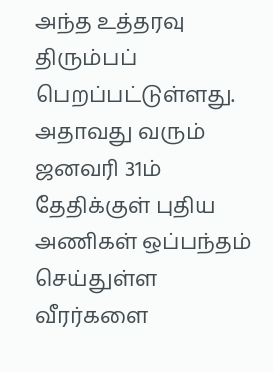அந்த உத்தரவு திரும்பப் பெறப்பட்டுள்ளது. அதாவது வரும் ஜனவரி 31ம் தேதிக்குள் புதிய அணிகள் ஒப்பந்தம் செய்துள்ள வீரர்களை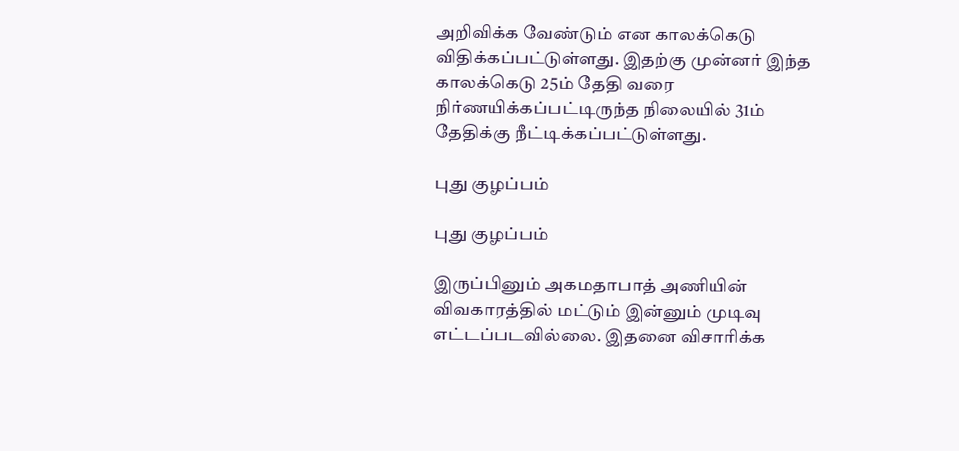அறிவிக்க வேண்டும் என காலக்கெடு விதிக்கப்பட்டுள்ளது. இதற்கு முன்னர் இந்த காலக்கெடு 25ம் தேதி வரை நிர்ணயிக்கப்பட்டிருந்த நிலையில் 31ம் தேதிக்கு நீட்டிக்கப்பட்டுள்ளது.

புது குழப்பம்

புது குழப்பம்

இருப்பினும் அகமதாபாத் அணியின் விவகாரத்தில் மட்டும் இன்னும் முடிவு எட்டப்படவில்லை. இதனை விசாரிக்க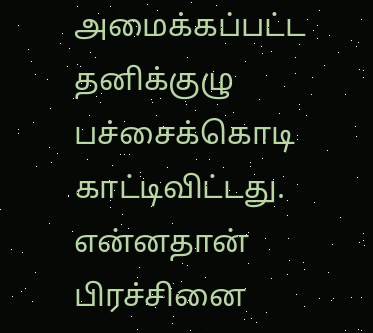அமைக்கப்பட்ட தனிக்குழு பச்சைக்கொடி காட்டிவிட்டது. என்னதான் பிரச்சினை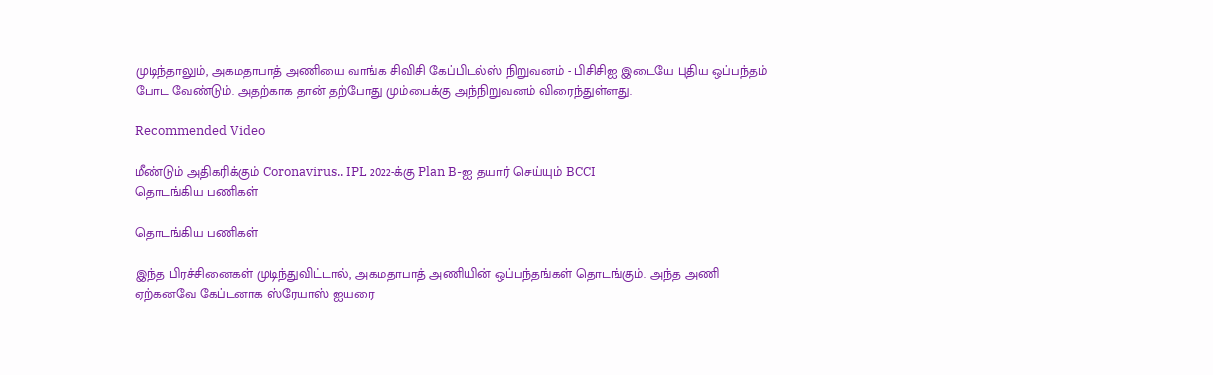முடிந்தாலும், அகமதாபாத் அணியை வாங்க சிவிசி கேப்பிடல்ஸ் நிறுவனம் - பிசிசிஐ இடையே புதிய ஒப்பந்தம் போட வேண்டும். அதற்காக தான் தற்போது மும்பைக்கு அந்நிறுவனம் விரைந்துள்ளது.

Recommended Video

மீண்டும் அதிகரிக்கும் Coronavirus.. IPL 2022-க்கு Plan B-ஐ தயார் செய்யும் BCCI
தொடங்கிய பணிகள்

தொடங்கிய பணிகள்

இந்த பிரச்சினைகள் முடிந்துவிட்டால், அகமதாபாத் அணியின் ஒப்பந்தங்கள் தொடங்கும். அந்த அணி ஏற்கனவே கேப்டனாக ஸ்ரேயாஸ் ஐயரை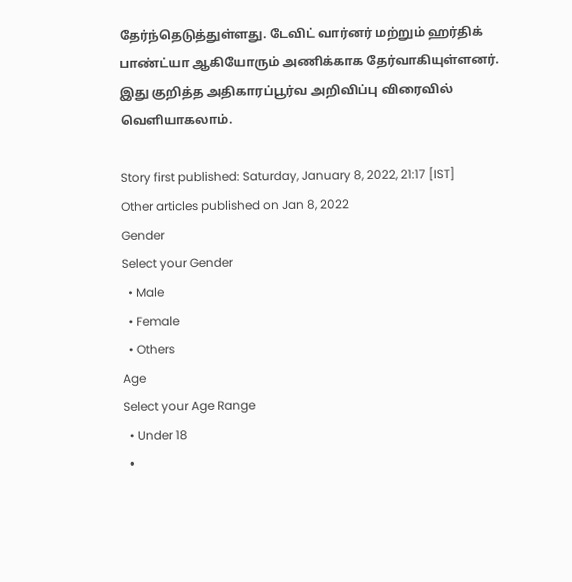தேர்ந்தெடுத்துள்ளது. டேவிட் வார்னர் மற்றும் ஹர்திக் பாண்ட்யா ஆகியோரும் அணிக்காக தேர்வாகியுள்ளனர். இது குறித்த அதிகாரப்பூர்வ அறிவிப்பு விரைவில் வெளியாகலாம்.

Story first published: Saturday, January 8, 2022, 21:17 [IST]
Other articles published on Jan 8, 2022
Gender
Select your Gender
  • Male
  • Female
  • Others
Age
Select your Age Range
  • Under 18
  •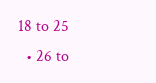18 to 25
  • 26 to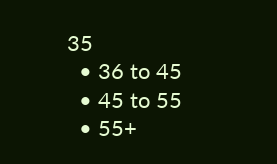35
  • 36 to 45
  • 45 to 55
  • 55+